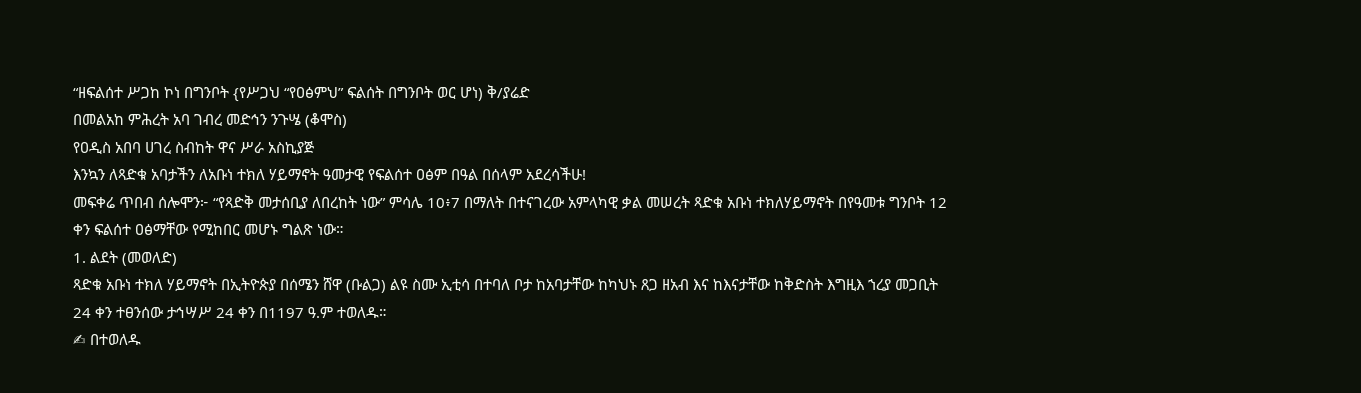“ዘፍልሰተ ሥጋከ ኮነ በግንቦት {የሥጋህ “የዐፅምህ” ፍልሰት በግንቦት ወር ሆነ) ቅ/ያሬድ
በመልአከ ምሕረት አባ ገብረ መድኅን ንጉሤ (ቆሞስ)
የዐዲስ አበባ ሀገረ ስብከት ዋና ሥራ አስኪያጅ
እንኳን ለጻድቁ አባታችን ለአቡነ ተክለ ሃይማኖት ዓመታዊ የፍልሰተ ዐፅም በዓል በሰላም አደረሳችሁ!
መፍቀሬ ጥበብ ሰሎሞን፦ “የጻድቅ መታሰቢያ ለበረከት ነው” ምሳሌ 10፥7 በማለት በተናገረው አምላካዊ ቃል መሠረት ጻድቁ አቡነ ተክለሃይማኖት በየዓመቱ ግንቦት 12 ቀን ፍልሰተ ዐፅማቸው የሚከበር መሆኑ ግልጽ ነው።
1. ልደት (መወለድ)
ጻድቁ አቡነ ተክለ ሃይማኖት በኢትዮጵያ በሰሜን ሸዋ (ቡልጋ) ልዩ ስሙ ኢቲሳ በተባለ ቦታ ከአባታቸው ከካህኑ ጸጋ ዘአብ እና ከእናታቸው ከቅድስት እግዚእ ኀረያ መጋቢት 24 ቀን ተፀንሰው ታኅሣሥ 24 ቀን በ1197 ዓ.ም ተወለዱ።
✍ በተወለዱ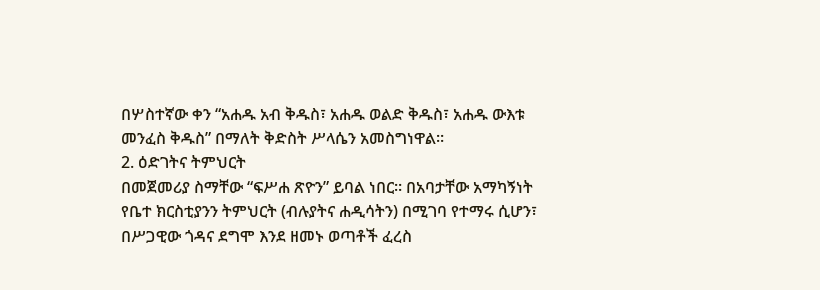በሦስተኛው ቀን “አሐዱ አብ ቅዱስ፣ አሐዱ ወልድ ቅዱስ፣ አሐዱ ውእቱ መንፈስ ቅዱስ” በማለት ቅድስት ሥላሴን አመስግነዋል።
2. ዕድገትና ትምህርት
በመጀመሪያ ስማቸው “ፍሥሐ ጽዮን” ይባል ነበር። በአባታቸው አማካኝነት የቤተ ክርስቲያንን ትምህርት (ብሉያትና ሐዲሳትን) በሚገባ የተማሩ ሲሆን፣ በሥጋዊው ጎዳና ደግሞ እንደ ዘመኑ ወጣቶች ፈረስ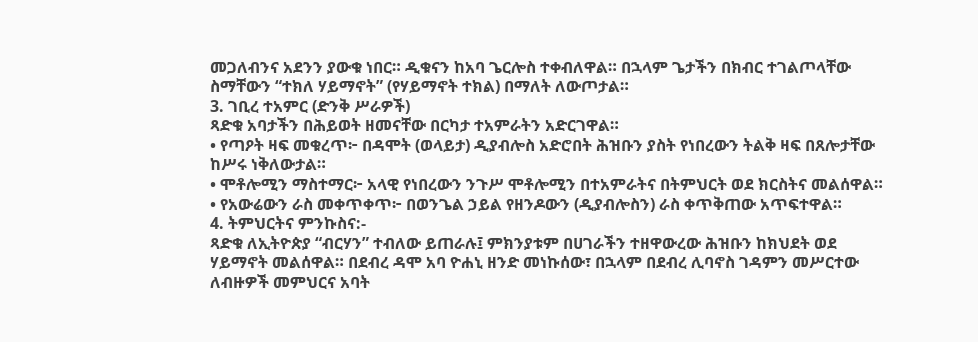መጋለብንና አደንን ያውቁ ነበር። ዲቁናን ከአባ ጌርሎስ ተቀብለዋል። በኋላም ጌታችን በክብር ተገልጦላቸው ስማቸውን “ተክለ ሃይማኖት” (የሃይማኖት ተክል) በማለት ለውጦታል።
3. ገቢረ ተአምር (ድንቅ ሥራዎች)
ጻድቁ አባታችን በሕይወት ዘመናቸው በርካታ ተአምራትን አድርገዋል።
• የጣዖት ዛፍ መቁረጥ፦ በዳሞት (ወላይታ) ዲያብሎስ አድሮበት ሕዝቡን ያስት የነበረውን ትልቅ ዛፍ በጸሎታቸው ከሥሩ ነቅለውታል።
• ሞቶሎሚን ማስተማር፦ አላዊ የነበረውን ንጉሥ ሞቶሎሚን በተአምራትና በትምህርት ወደ ክርስትና መልሰዋል።
• የአውሬውን ራስ መቀጥቀጥ፦ በወንጌል ኃይል የዘንዶውን (ዲያብሎስን) ራስ ቀጥቅጠው አጥፍተዋል።
4. ትምህርትና ምንኩስና:-
ጻድቁ ለኢትዮጵያ “ብርሃን” ተብለው ይጠራሉ፤ ምክንያቱም በሀገራችን ተዘዋውረው ሕዝቡን ከክህደት ወደ ሃይማኖት መልሰዋል። በደብረ ዳሞ አባ ዮሐኒ ዘንድ መነኩሰው፣ በኋላም በደብረ ሊባኖስ ገዳምን መሥርተው ለብዙዎች መምህርና አባት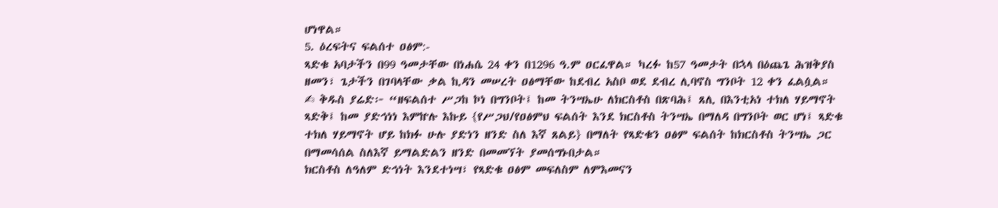ሆነዋል።
5. ዕረፍትና ፍልሰተ ዐፅም:-
ጻድቁ አባታችን በ99 ዓመታቸው በነሐሴ 24 ቀን በ1296 ዓ.ም ዐርፈዋል። ካረፉ ከ57 ዓመታት በኋላ በዕጨጌ ሕዝቅያስ ዘመን፣ ጌታችን በገባላቸው ቃል ኪዳን መሠረት ዐፅማቸው ከደብረ አስቦ ወደ ደብረ ሊባኖስ ግንቦት 12 ቀን ፈልሷል።
✍ ቅዱስ ያሬድ፦ “ዘፍልሰተ ሥጋከ ኮነ በግንቦት፤ ከመ ትንሣኤሁ ለክርስቶስ በጽባሕ፤ ጸሊ በእንቲአነ ተክለ ሃይማኖት ጻድቅ፤ ከመ ያድኅነነ እምኵሉ እኩይ {የሥጋህ/የዐፅምህ ፍልሰት እንደ ክርስቶስ ትንሣኤ በማለዳ በግንቦት ወር ሆነ፤ ጻድቁ ተክለ ሃይማኖት ሆይ ከክፉ ሁሉ ያድነን ዘንድ ስለ እኛ ጸልይ} በማለት የጻድቁን ዐፅም ፍልሰት ከክርስቶስ ትንሣኤ ጋር በማመሳሰል ስለእኛ ይማልድልን ዘንድ በመመኘት ያመሰግኑበታል።
ክርስቶስ ለዓለም ድኅነት እንደተነሣ፣ የጻድቁ ዐፅም መፍለስም ለምእመናን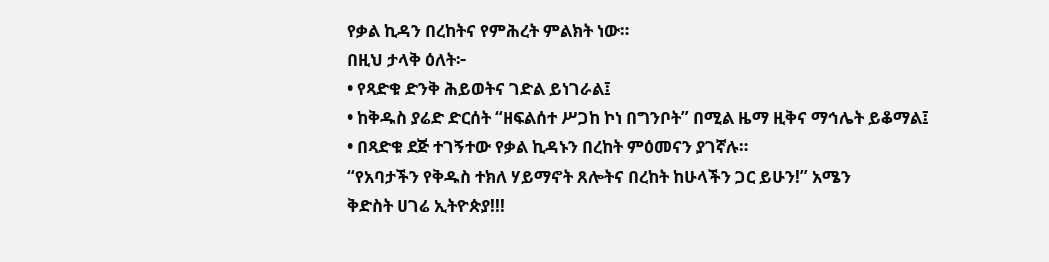የቃል ኪዳን በረከትና የምሕረት ምልክት ነው።
በዚህ ታላቅ ዕለት፦
• የጻድቁ ድንቅ ሕይወትና ገድል ይነገራል፤
• ከቅዱስ ያሬድ ድርሰት “ዘፍልሰተ ሥጋከ ኮነ በግንቦት” በሚል ዜማ ዚቅና ማኅሌት ይቆማል፤
• በጻድቁ ደጅ ተገኝተው የቃል ኪዳኑን በረከት ምዕመናን ያገኛሉ።
“የአባታችን የቅዱስ ተክለ ሃይማኖት ጸሎትና በረከት ከሁላችን ጋር ይሁን!” አሜን
ቅድስት ሀገሬ ኢትዮጵያ!!!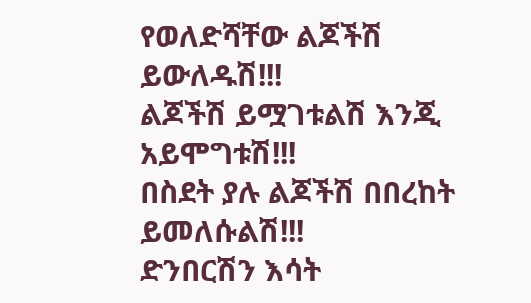የወለድሻቸው ልጆችሽ ይውለዱሽ!!!
ልጆችሽ ይሟገቱልሽ እንጂ አይሞግቱሽ!!!
በስደት ያሉ ልጆችሽ በበረከት ይመለሱልሽ!!!
ድንበርሽን እሳት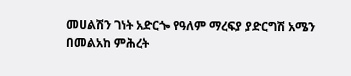መሀልሽን ገነት አድርጐ የዓለም ማረፍያ ያድርግሽ አሜን
በመልአከ ምሕረት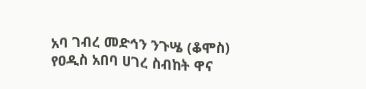አባ ገብረ መድኅን ንጉሤ (ቆሞስ)
የዐዲስ አበባ ሀገረ ስብከት ዋና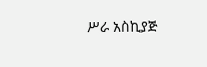ሥራ አስኪያጅ